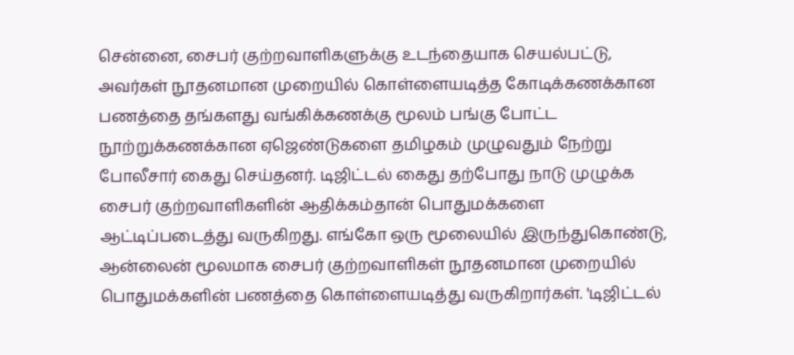சென்னை, சைபர் குற்றவாளிகளுக்கு உடந்தையாக செயல்பட்டு, அவர்கள் நூதனமான முறையில் கொள்ளையடித்த கோடிக்கணக்கான பணத்தை தங்களது வங்கிக்கணக்கு மூலம் பங்கு போட்ட நூற்றுக்கணக்கான ஏஜெண்டுகளை தமிழகம் முழுவதும் நேற்று போலீசார் கைது செய்தனர். டிஜிட்டல் கைது தற்போது நாடு முழுக்க சைபர் குற்றவாளிகளின் ஆதிக்கம்தான் பொதுமக்களை ஆட்டிப்படைத்து வருகிறது. எங்கோ ஒரு மூலையில் இருந்துகொண்டு, ஆன்லைன் மூலமாக சைபர் குற்றவாளிகள் நூதனமான முறையில் பொதுமக்களின் பணத்தை கொள்ளையடித்து வருகிறார்கள். 'டிஜிட்டல்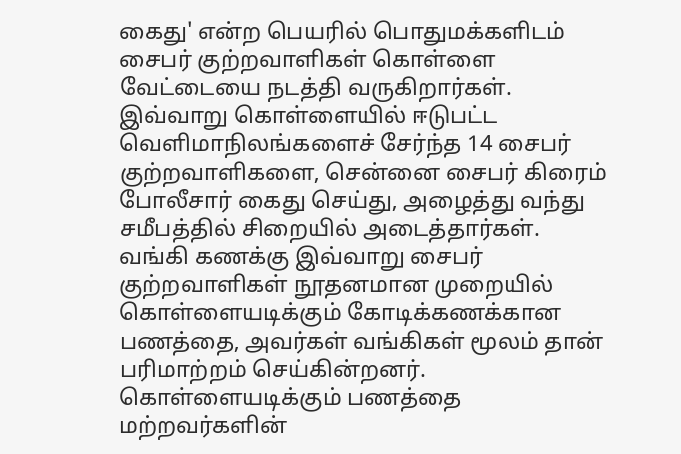கைது' என்ற பெயரில் பொதுமக்களிடம் சைபர் குற்றவாளிகள் கொள்ளை வேட்டையை நடத்தி வருகிறார்கள். இவ்வாறு கொள்ளையில் ஈடுபட்ட வெளிமாநிலங்களைச் சேர்ந்த 14 சைபர் குற்றவாளிகளை, சென்னை சைபர் கிரைம் போலீசார் கைது செய்து, அழைத்து வந்து சமீபத்தில் சிறையில் அடைத்தார்கள். வங்கி கணக்கு இவ்வாறு சைபர் குற்றவாளிகள் நூதனமான முறையில் கொள்ளையடிக்கும் கோடிக்கணக்கான பணத்தை, அவர்கள் வங்கிகள் மூலம் தான் பரிமாற்றம் செய்கின்றனர். கொள்ளையடிக்கும் பணத்தை மற்றவர்களின்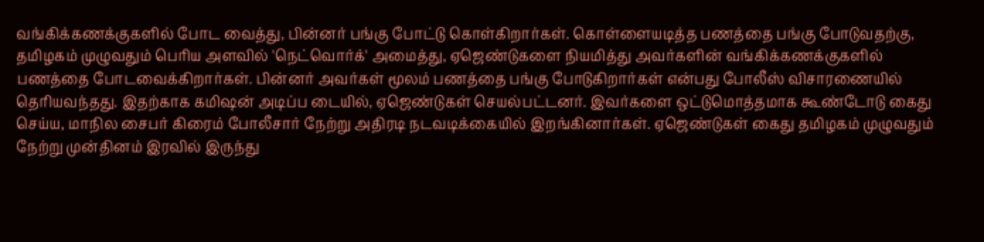வங்கிக்கணக்குகளில் போட வைத்து, பின்னர் பங்கு போட்டு கொள்கிறார்கள். கொள்ளையடித்த பணத்தை பங்கு போடுவதற்கு, தமிழகம் முழுவதும் பெரிய அளவில் 'நெட்வொர்க்' அமைத்து, ஏஜெண்டுகளை நியமித்து அவர்களின் வங்கிக்கணக்குகளில் பணத்தை போடவைக்கிறார்கள். பின்னர் அவர்கள் மூலம் பணத்தை பங்கு போடுகிறார்கள் என்பது போலீஸ் விசாரணையில் தெரியவந்தது. இதற்காக கமிஷன் அடிப்ப டையில், ஏஜெண்டுகள் செயல்பட்டனர். இவர்களை ஒட்டுமொத்தமாக கூண்டோடு கைது செய்ய, மாநில சைபர் கிரைம் போலீசார் நேற்று அதிரடி நடவடிக்கையில் இறங்கினார்கள். ஏஜெண்டுகள் கைது தமிழகம் முழுவதும் நேற்று முன்தினம் இரவில் இருந்து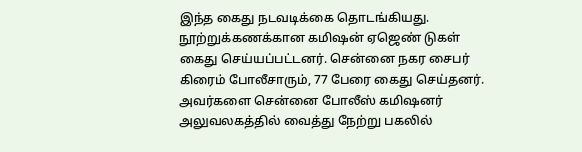இந்த கைது நடவடிக்கை தொடங்கியது. நூற்றுக்கணக்கான கமிஷன் ஏஜெண் டுகள் கைது செய்யப்பட்டனர். சென்னை நகர சைபர் கிரைம் போலீசாரும், 77 பேரை கைது செய்தனர். அவர்களை சென்னை போலீஸ் கமிஷனர் அலுவலகத்தில் வைத்து நேற்று பகலில்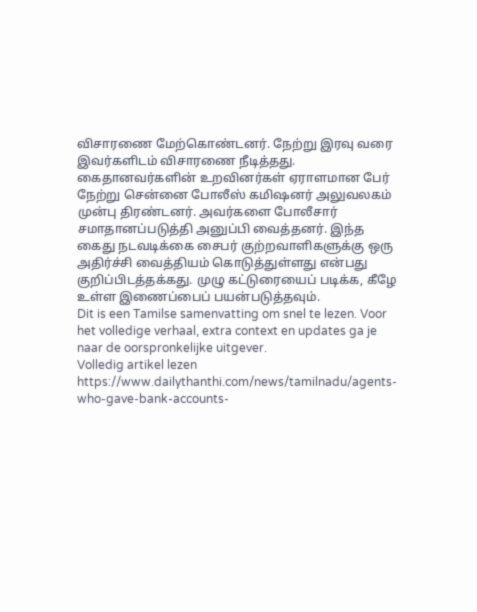விசாரணை மேற்கொண்டனர். நேற்று இரவு வரை இவர்களிடம் விசாரணை நீடித்தது. கைதானவர்களின் உறவினர்கள் ஏராளமான பேர் நேற்று சென்னை போலீஸ் கமிஷனர் அலுவலகம் முன்பு திரண்டனர். அவர்களை போலீசார் சமாதானப்படுத்தி அனுப்பி வைத்தனர். இந்த கைது நடவடிக்கை சைபர் குற்றவாளிகளுக்கு ஒரு அதிர்ச்சி வைத்தியம் கொடுத்துள்ளது என்பது குறிப்பிடத்தக்கது. முழு கட்டுரையைப் படிக்க, கீழே உள்ள இணைப்பைப் பயன்படுத்தவும்.
Dit is een Tamilse samenvatting om snel te lezen. Voor het volledige verhaal, extra context en updates ga je naar de oorspronkelijke uitgever.
Volledig artikel lezen
https://www.dailythanthi.com/news/tamilnadu/agents-who-gave-bank-accounts-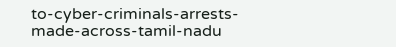to-cyber-criminals-arrests-made-across-tamil-nadu